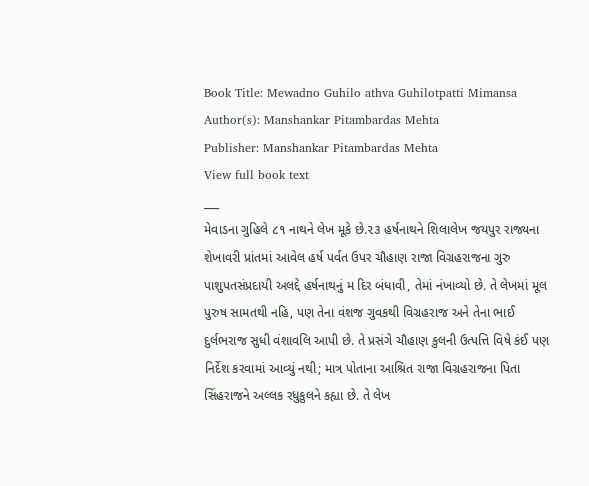Book Title: Mewadno Guhilo athva Guhilotpatti Mimansa
Author(s): Manshankar Pitambardas Mehta
Publisher: Manshankar Pitambardas Mehta
View full book text
___
મેવાડના ગુહિલે ૮૧ નાથને લેખ મૂકે છે.૨૩ હર્ષનાથને શિલાલેખ જયપુર રાજ્યના શેખાવરી પ્રાંતમાં આવેલ હર્ષ પર્વત ઉપર ચૌહાણ રાજા વિગ્રહરાજના ગુરુ પાશુપતસંપ્રદાયી અલદ્દે હર્ષનાથનું મ દિર બંધાવી, તેમાં નંખાવ્યો છે. તે લેખમાં મૂલ પુરુષ સામતથી નહિ, પણ તેના વંશજ ગુવકથી વિગ્રહરાજ અને તેના ભાઈ દુર્લભરાજ સુધી વંશાવલિ આપી છે. તે પ્રસંગે ચૌહાણ કુલની ઉત્પત્તિ વિષે કંઈ પણ નિર્દેશ કરવામાં આવ્યું નથી; માત્ર પોતાના આશ્રિત રાજા વિગ્રહરાજના પિતા સિંહરાજને અલ્લક રધુકુલને કહ્યા છે. તે લેખ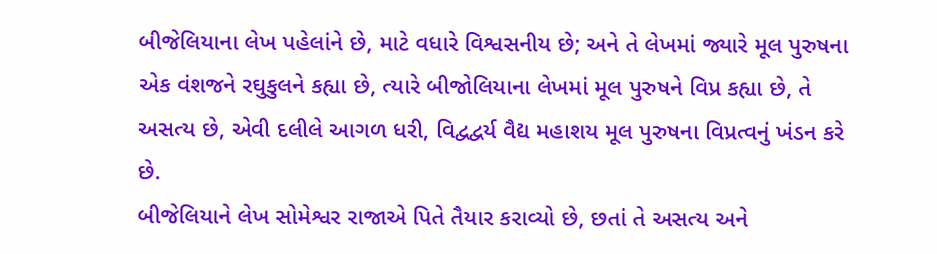બીજેલિયાના લેખ પહેલાંને છે, માટે વધારે વિશ્વસનીય છે; અને તે લેખમાં જ્યારે મૂલ પુરુષના એક વંશજને રઘુકુલને કહ્યા છે, ત્યારે બીજોલિયાના લેખમાં મૂલ પુરુષને વિપ્ર કહ્યા છે, તે અસત્ય છે, એવી દલીલે આગળ ધરી, વિદ્વદ્વર્ય વૈદ્ય મહાશય મૂલ પુરુષના વિપ્રત્વનું ખંડન કરે છે.
બીજેલિયાને લેખ સોમેશ્વર રાજાએ પિતે તૈયાર કરાવ્યો છે, છતાં તે અસત્ય અને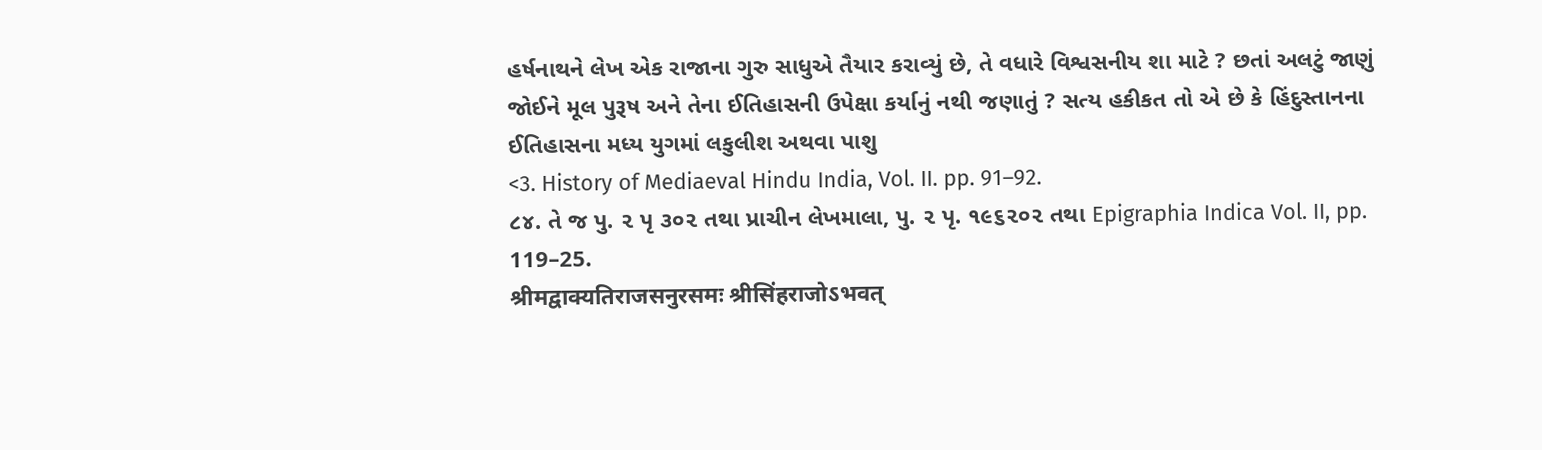હર્ષનાથને લેખ એક રાજાના ગુરુ સાધુએ તૈયાર કરાવ્યું છે, તે વધારે વિશ્વસનીય શા માટે ? છતાં અલટું જાણું જોઈને મૂલ પુરૂષ અને તેના ઈતિહાસની ઉપેક્ષા કર્યાનું નથી જણાતું ? સત્ય હકીકત તો એ છે કે હિંદુસ્તાનના ઈતિહાસના મધ્ય યુગમાં લકુલીશ અથવા પાશુ
<3. History of Mediaeval Hindu India, Vol. II. pp. 91–92.
૮૪. તે જ પુ. ૨ પૃ ૩૦૨ તથા પ્રાચીન લેખમાલા, પુ. ૨ પૃ. ૧૯૬૨૦૨ તથા Epigraphia Indica Vol. II, pp. 119–25.
श्रीमद्वाक्यतिराजसनुरसमः श्रीसिंहराजोऽभवत्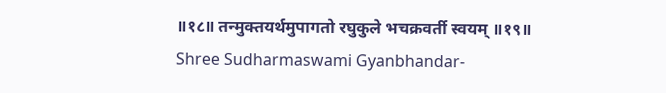॥१८॥ तन्मुक्तयर्थमुपागतो रघुकुले भचक्रवर्ती स्वयम् ॥१९॥
Shree Sudharmaswami Gyanbhandar-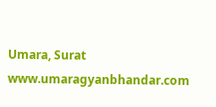Umara, Surat
www.umaragyanbhandar.com